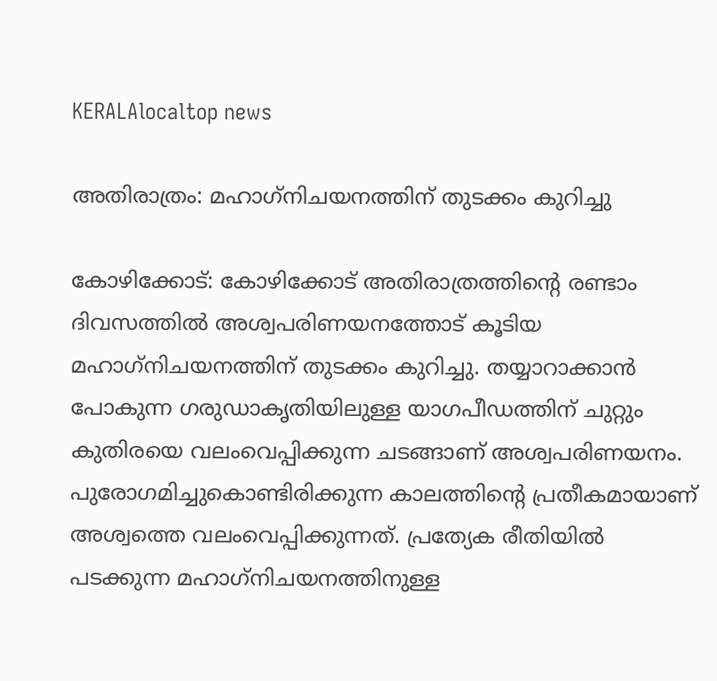KERALAlocaltop news

അതിരാത്രം: മഹാഗ്‌നിചയനത്തിന് തുടക്കം കുറിച്ചു

കോഴിക്കോട്: കോഴിക്കോട് അതിരാത്രത്തിന്റെ രണ്ടാം ദിവസത്തിൽ അശ്വപരിണയനത്തോട് കൂടിയ മഹാഗ്‌നിചയനത്തിന് തുടക്കം കുറിച്ചു. തയ്യാറാക്കാൻ പോകുന്ന ഗരുഡാകൃതിയിലുള്ള യാഗപീഡത്തിന് ചുറ്റും കുതിരയെ വലംവെപ്പിക്കുന്ന ചടങ്ങാണ് അശ്വപരിണയനം. പുരോഗമിച്ചുകൊണ്ടിരിക്കുന്ന കാലത്തിന്റെ പ്രതീകമായാണ് അശ്വത്തെ വലംവെപ്പിക്കുന്നത്. പ്രത്യേക രീതിയിൽ പടക്കുന്ന മഹാഗ്‌നിചയനത്തിനുള്ള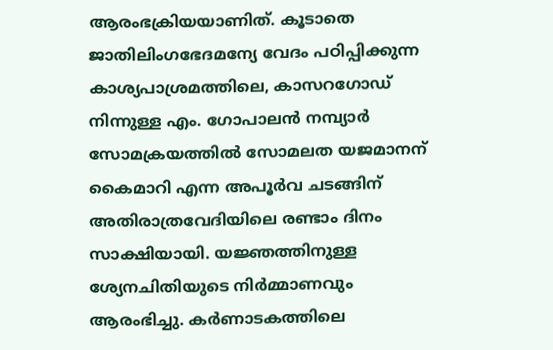ആരംഭക്രിയയാണിത്. കൂടാതെ ജാതിലിംഗഭേദമന്യേ വേദം പഠിപ്പിക്കുന്ന കാശ്യപാശ്രമത്തിലെ, കാസറഗോഡ് നിന്നുള്ള എം. ഗോപാലൻ നമ്പ്യാർ സോമക്രയത്തിൽ സോമലത യജമാനന് കൈമാറി എന്ന അപൂർവ ചടങ്ങിന് അതിരാത്രവേദിയിലെ രണ്ടാം ദിനം സാക്ഷിയായി. യജ്ഞത്തിനുള്ള ശ്യേനചിതിയുടെ നിർമ്മാണവും ആരംഭിച്ചു. കർണാടകത്തിലെ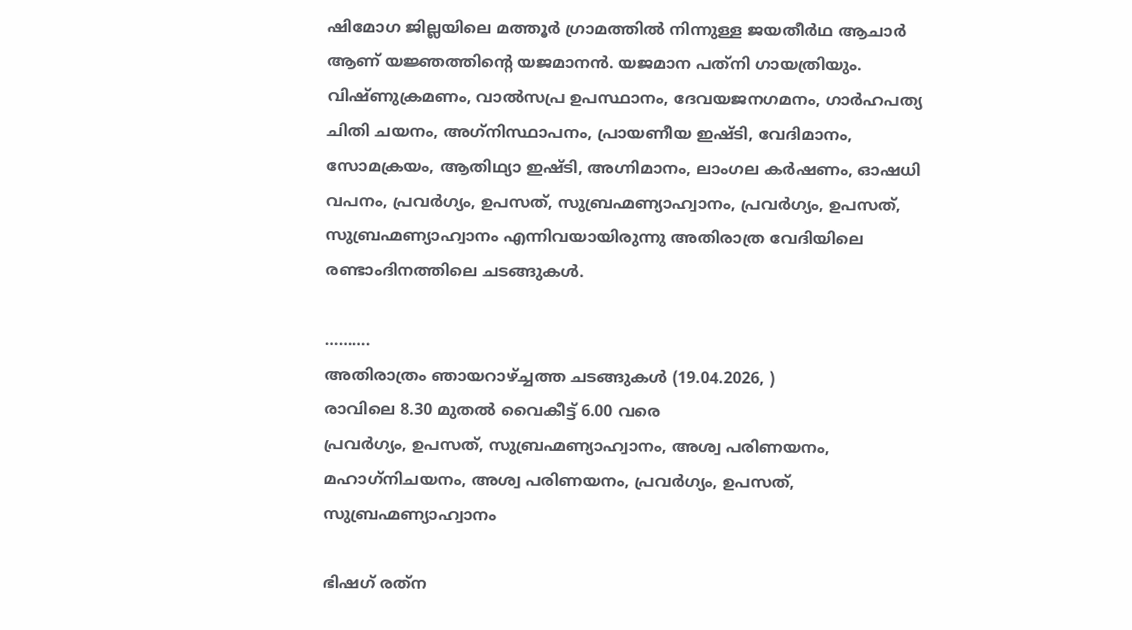ഷിമോഗ ജില്ലയിലെ മത്തൂർ ഗ്രാമത്തിൽ നിന്നുള്ള ജയതീർഥ ആചാർ ആണ് യജ്ഞത്തിന്റെ യജമാനൻ. യജമാന പത്‌നി ഗായത്രിയും.
വിഷ്ണുക്രമണം, വാൽസപ്ര ഉപസ്ഥാനം, ദേവയജനഗമനം, ഗാർഹപത്യ ചിതി ചയനം, അഗ്‌നിസ്ഥാപനം, പ്രായണീയ ഇഷ്ടി, വേദിമാനം, സോമക്രയം, ആതിഥ്യാ ഇഷ്ടി, അഗ്നിമാനം, ലാംഗല കർഷണം, ഓഷധി വപനം, പ്രവർഗ്യം, ഉപസത്, സുബ്രഹ്മണ്യാഹ്വാനം, പ്രവർഗ്യം, ഉപസത്, സുബ്രഹ്മണ്യാഹ്വാനം എന്നിവയായിരുന്നു അതിരാത്ര വേദിയിലെ രണ്ടാംദിനത്തിലെ ചടങ്ങുകൾ.

……….
അതിരാത്രം ഞായറാഴ്ച്ചത്ത ചടങ്ങുകൾ (19.04.2026, )
രാവിലെ 8.30 മുതൽ വൈകീട്ട് 6.00 വരെ
പ്രവർഗ്യം, ഉപസത്, സുബ്രഹ്മണ്യാഹ്വാനം, അശ്വ പരിണയനം, മഹാഗ്‌നിചയനം, അശ്വ പരിണയനം, പ്രവർഗ്യം, ഉപസത്, സുബ്രഹ്മണ്യാഹ്വാനം

ഭിഷഗ് രത്‌ന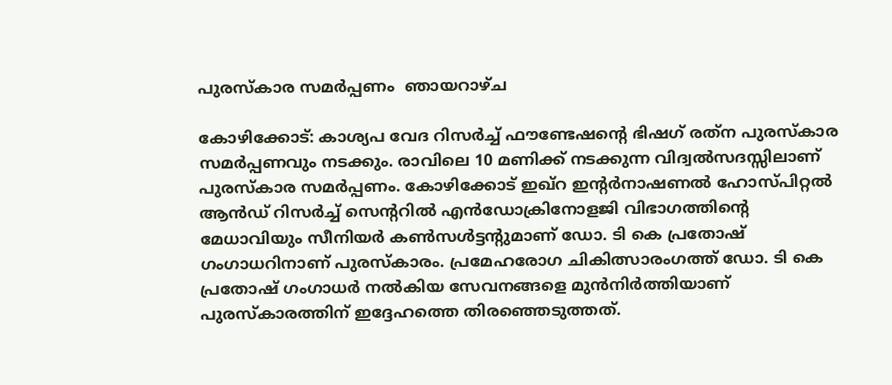പുരസ്‌കാര സമർപ്പണം  ഞായറാഴ്ച

കോഴിക്കോട്: കാശ്യപ വേദ റിസർച്ച് ഫൗണ്ടേഷന്റെ ഭിഷഗ് രത്‌ന പുരസ്‌കാര സമർപ്പണവും നടക്കും. രാവിലെ 10 മണിക്ക് നടക്കുന്ന വിദ്വൽസദസ്സിലാണ് പുരസ്‌കാര സമർപ്പണം. കോഴിക്കോട് ഇഖ്‌റ ഇന്റർനാഷണൽ ഹോസ്പിറ്റൽ ആൻഡ് റിസർച്ച് സെന്ററിൽ എൻഡോക്രിനോളജി വിഭാഗത്തിന്റെ മേധാവിയും സീനിയർ കൺസൾട്ടന്റുമാണ് ഡോ. ടി കെ പ്രതോഷ് ഗംഗാധറിനാണ് പുരസ്‌കാരം. പ്രമേഹരോഗ ചികിത്സാരംഗത്ത് ഡോ. ടി കെ പ്രതോഷ് ഗംഗാധർ നൽകിയ സേവനങ്ങളെ മുൻനിർത്തിയാണ് പുരസ്‌കാരത്തിന് ഇദ്ദേഹത്തെ തിരഞ്ഞെടുത്തത്.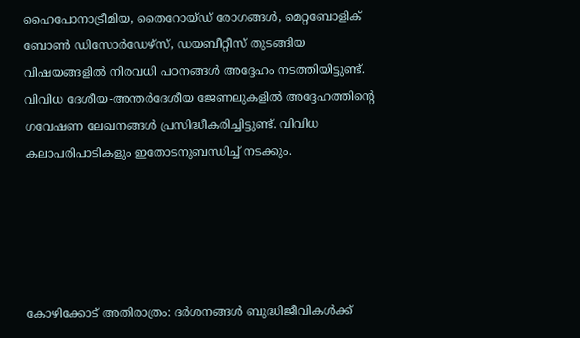ഹൈപോനാട്രീമിയ, തൈറോയ്ഡ് രോഗങ്ങൾ, മെറ്റബോളിക് ബോൺ ഡിസോർഡേഴ്സ്, ഡയബീറ്റീസ് തുടങ്ങിയ വിഷയങ്ങളിൽ നിരവധി പഠനങ്ങൾ അദ്ദേഹം നടത്തിയിട്ടുണ്ട്. വിവിധ ദേശീയ-അന്തർദേശീയ ജേണലുകളിൽ അദ്ദേഹത്തിന്റെ ഗവേഷണ ലേഖനങ്ങൾ പ്രസിദ്ധീകരിച്ചിട്ടുണ്ട്. വിവിധ കലാപരിപാടികളും ഇതോടനുബന്ധിച്ച് നടക്കും.





കോഴിക്കോട് അതിരാത്രം: ദർശനങ്ങൾ ബുദ്ധിജീവികൾക്ക്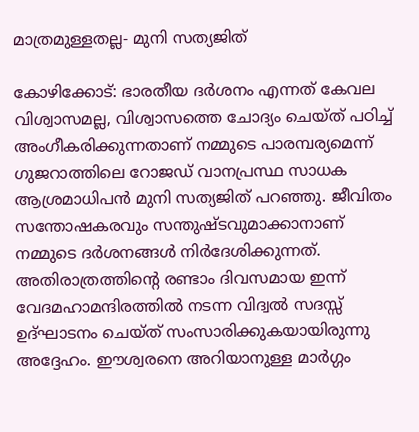മാത്രമുള്ളതല്ല- മുനി സത്യജിത്

കോഴിക്കോട്: ഭാരതീയ ദർശനം എന്നത് കേവല വിശ്വാസമല്ല, വിശ്വാസത്തെ ചോദ്യം ചെയ്ത് പഠിച്ച് അംഗീകരിക്കുന്നതാണ് നമ്മുടെ പാരമ്പര്യമെന്ന് ഗുജറാത്തിലെ റോജഡ് വാനപ്രസ്ഥ സാധക ആശ്രമാധിപൻ മുനി സത്യജിത് പറഞ്ഞു. ജീവിതം സന്തോഷകരവും സന്തുഷ്ടവുമാക്കാനാണ് നമ്മുടെ ദർശനങ്ങൾ നിർദേശിക്കുന്നത്. അതിരാത്രത്തിന്റെ രണ്ടാം ദിവസമായ ഇന്ന് വേദമഹാമന്ദിരത്തിൽ നടന്ന വിദ്വൽ സദസ്സ് ഉദ്ഘാടനം ചെയ്ത് സംസാരിക്കുകയായിരുന്നു അദ്ദേഹം. ഈശ്വരനെ അറിയാനുള്ള മാർഗ്ഗം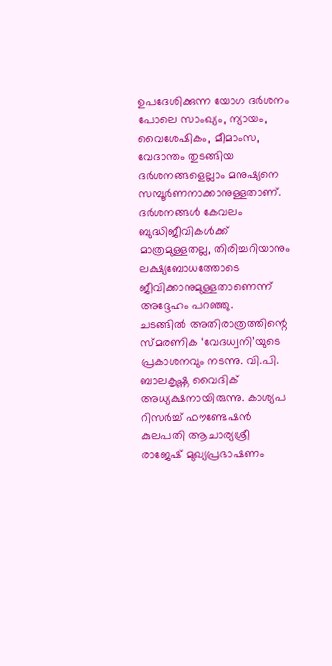ഉപദേശിക്കുന്ന യോഗ ദർശനം പോലെ സാംഖ്യം, ന്യായം, വൈശേഷികം, മീമാംസ, വേദാന്തം തുടങ്ങിയ ദർശനങ്ങളെല്ലാം മനുഷ്യനെ സമ്പൂർണനാക്കാനുള്ളതാണ്. ദർശനങ്ങൾ കേവലം ബുദ്ധിജീവികൾക്ക് മാത്രമുള്ളതല്ല, തിരിച്ചറിയാനും ലക്ഷ്യബോധത്തോടെ ജീവിക്കാനുമുള്ളതാണെന്ന് അദ്ദേഹം പറഞ്ഞു.
ചടങ്ങിൽ അതിരാത്രത്തിന്റെ സ്മരണിക ‘വേദധ്വനി’യുടെ പ്രകാശനവും നടന്നു. വി.പി. ബാലകൃഷ്ണ വൈദിക് അധ്യക്ഷനായിരുന്നു. കാശ്യപ റിസർച്ച് ഫൗണ്ടേഷൻ കുലപതി ആചാര്യശ്രീ രാജേഷ് മുഖ്യപ്രഭാഷണം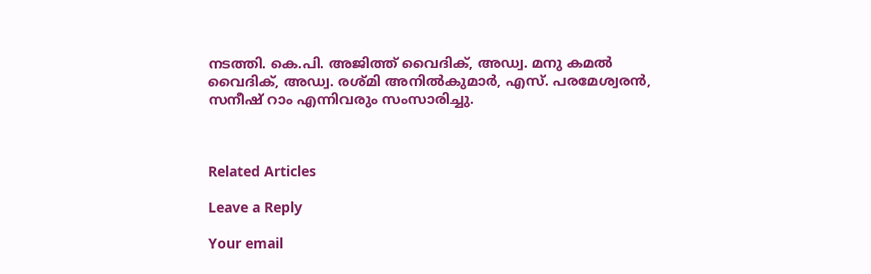നടത്തി. കെ.പി. അജിത്ത് വൈദിക്, അഡ്വ. മനു കമൽ വൈദിക്, അഡ്വ. രശ്മി അനിൽകുമാർ, എസ്. പരമേശ്വരൻ, സനീഷ് റാം എന്നിവരും സംസാരിച്ചു.



Related Articles

Leave a Reply

Your email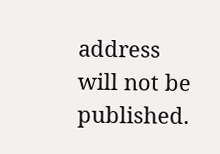address will not be published.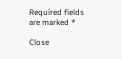Required fields are marked *

Close